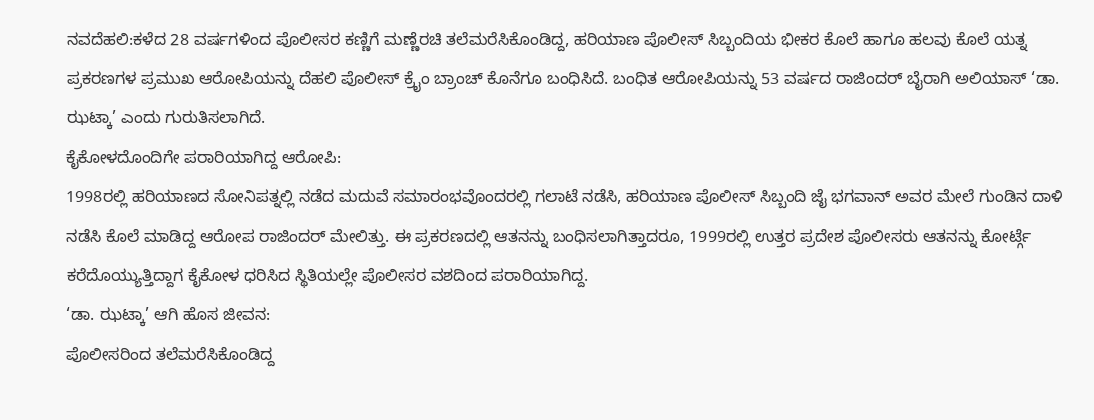ನವದೆಹಲಿ:ಕಳೆದ 28 ವರ್ಷಗಳಿಂದ ಪೊಲೀಸರ ಕಣ್ಣಿಗೆ ಮಣ್ಣೆರಚಿ ತಲೆಮರೆಸಿಕೊಂಡಿದ್ದ, ಹರಿಯಾಣ ಪೊಲೀಸ್ ಸಿಬ್ಬಂದಿಯ ಭೀಕರ ಕೊಲೆ ಹಾಗೂ ಹಲವು ಕೊಲೆ ಯತ್ನ ಪ್ರಕರಣಗಳ ಪ್ರಮುಖ ಆರೋಪಿಯನ್ನು ದೆಹಲಿ ಪೊಲೀಸ್ ಕ್ರೈಂ ಬ್ರಾಂಚ್ ಕೊನೆಗೂ ಬಂಧಿಸಿದೆ. ಬಂಧಿತ ಆರೋಪಿಯನ್ನು 53 ವರ್ಷದ ರಾಜಿಂದರ್ ಬೈರಾಗಿ ಅಲಿಯಾಸ್ ‘ಡಾ. ಝಟ್ಕಾ’ ಎಂದು ಗುರುತಿಸಲಾಗಿದೆ.
ಕೈಕೋಳದೊಂದಿಗೇ ಪರಾರಿಯಾಗಿದ್ದ ಆರೋಪಿ:
1998ರಲ್ಲಿ ಹರಿಯಾಣದ ಸೋನಿಪತ್ನಲ್ಲಿ ನಡೆದ ಮದುವೆ ಸಮಾರಂಭವೊಂದರಲ್ಲಿ ಗಲಾಟೆ ನಡೆಸಿ, ಹರಿಯಾಣ ಪೊಲೀಸ್ ಸಿಬ್ಬಂದಿ ಜೈ ಭಗವಾನ್ ಅವರ ಮೇಲೆ ಗುಂಡಿನ ದಾಳಿ ನಡೆಸಿ ಕೊಲೆ ಮಾಡಿದ್ದ ಆರೋಪ ರಾಜಿಂದರ್ ಮೇಲಿತ್ತು. ಈ ಪ್ರಕರಣದಲ್ಲಿ ಆತನನ್ನು ಬಂಧಿಸಲಾಗಿತ್ತಾದರೂ, 1999ರಲ್ಲಿ ಉತ್ತರ ಪ್ರದೇಶ ಪೊಲೀಸರು ಆತನನ್ನು ಕೋರ್ಟ್ಗೆ ಕರೆದೊಯ್ಯುತ್ತಿದ್ದಾಗ ಕೈಕೋಳ ಧರಿಸಿದ ಸ್ಥಿತಿಯಲ್ಲೇ ಪೊಲೀಸರ ವಶದಿಂದ ಪರಾರಿಯಾಗಿದ್ದ.
‘ಡಾ. ಝಟ್ಕಾ’ ಆಗಿ ಹೊಸ ಜೀವನ:
ಪೊಲೀಸರಿಂದ ತಲೆಮರೆಸಿಕೊಂಡಿದ್ದ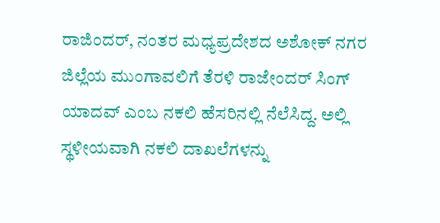ರಾಜಿಂದರ್, ನಂತರ ಮಧ್ಯಪ್ರದೇಶದ ಅಶೋಕ್ ನಗರ ಜಿಲ್ಲೆಯ ಮುಂಗಾವಲಿಗೆ ತೆರಳಿ ರಾಜೇಂದರ್ ಸಿಂಗ್ ಯಾದವ್ ಎಂಬ ನಕಲಿ ಹೆಸರಿನಲ್ಲಿ ನೆಲೆಸಿದ್ದ. ಅಲ್ಲಿ ಸ್ಥಳೀಯವಾಗಿ ನಕಲಿ ದಾಖಲೆಗಳನ್ನು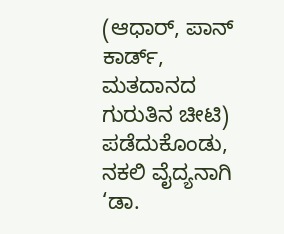(ಆಧಾರ್, ಪಾನ್ ಕಾರ್ಡ್, ಮತದಾನದ ಗುರುತಿನ ಚೀಟಿ) ಪಡೆದುಕೊಂಡು, ನಕಲಿ ವೈದ್ಯನಾಗಿ ‘ಡಾ.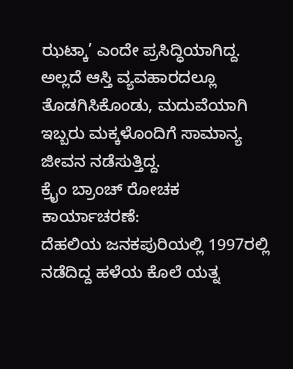ಝಟ್ಕಾ’ ಎಂದೇ ಪ್ರಸಿದ್ಧಿಯಾಗಿದ್ದ. ಅಲ್ಲದೆ ಆಸ್ತಿ ವ್ಯವಹಾರದಲ್ಲೂ ತೊಡಗಿಸಿಕೊಂಡು, ಮದುವೆಯಾಗಿ ಇಬ್ಬರು ಮಕ್ಕಳೊಂದಿಗೆ ಸಾಮಾನ್ಯ ಜೀವನ ನಡೆಸುತ್ತಿದ್ದ.
ಕ್ರೈಂ ಬ್ರಾಂಚ್ ರೋಚಕ ಕಾರ್ಯಾಚರಣೆ:
ದೆಹಲಿಯ ಜನಕಪುರಿಯಲ್ಲಿ 1997ರಲ್ಲಿ ನಡೆದಿದ್ದ ಹಳೆಯ ಕೊಲೆ ಯತ್ನ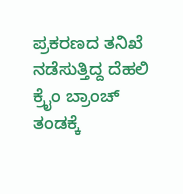ಪ್ರಕರಣದ ತನಿಖೆ ನಡೆಸುತ್ತಿದ್ದ ದೆಹಲಿ ಕ್ರೈಂ ಬ್ರಾಂಚ್ ತಂಡಕ್ಕೆ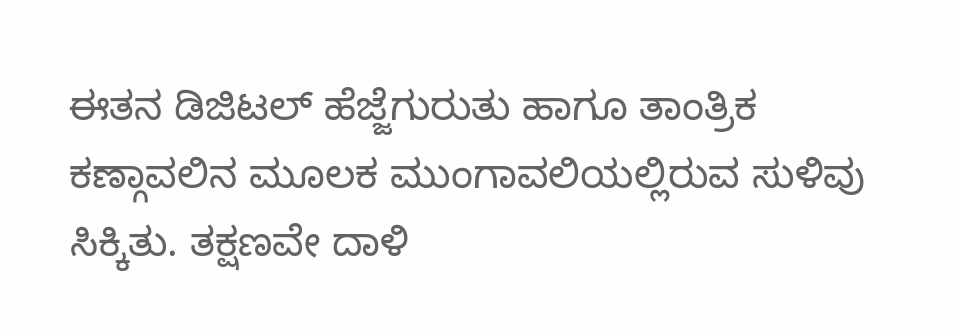ಈತನ ಡಿಜಿಟಲ್ ಹೆಜ್ಜೆಗುರುತು ಹಾಗೂ ತಾಂತ್ರಿಕ ಕಣ್ಗಾವಲಿನ ಮೂಲಕ ಮುಂಗಾವಲಿಯಲ್ಲಿರುವ ಸುಳಿವು ಸಿಕ್ಕಿತು. ತಕ್ಷಣವೇ ದಾಳಿ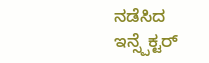ನಡೆಸಿದ ಇನ್ಸ್ಪೆಕ್ಟರ್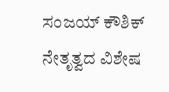ಸಂಜಯ್ ಕೌಶಿಕ್ ನೇತೃತ್ವದ ವಿಶೇಷ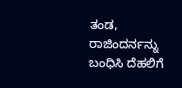ತಂಡ, ರಾಜಿಂದರ್ನನ್ನು ಬಂಧಿಸಿ ದೆಹಲಿಗೆ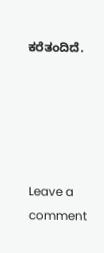ಕರೆತಂದಿದೆ.





Leave a comment